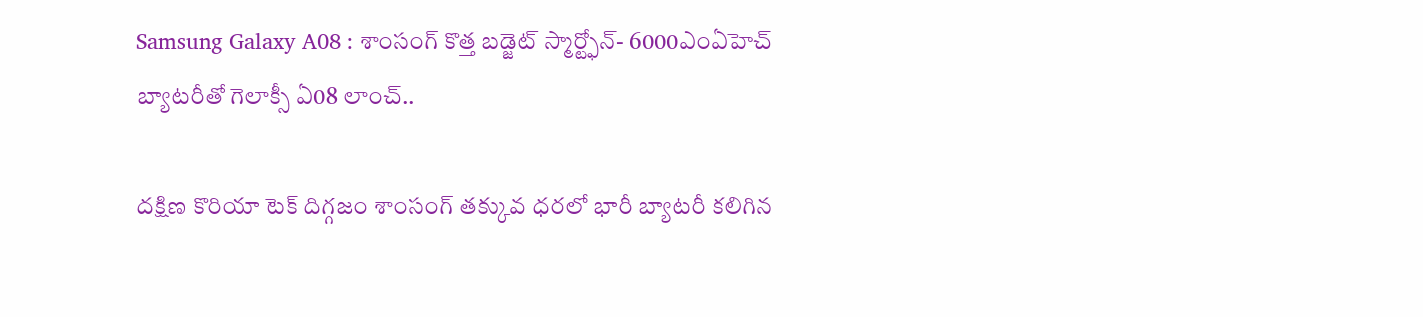Samsung Galaxy A08 : శాంసంగ్ కొత్త బడ్జెట్ స్మార్ట్ఫోన్- 6000ఎంఏహెచ్ బ్యాటరీతో గెలాక్సీ ఏ08 లాంచ్..

దక్షిణ కొరియా టెక్ దిగ్గజం శాంసంగ్ తక్కువ ధరలో భారీ బ్యాటరీ కలిగిన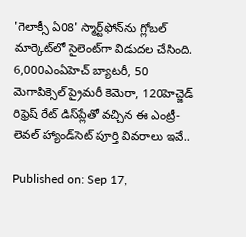'గెలాక్సీ ఏ08' స్మార్ట్‌ఫోన్‌ను గ్లోబల్ మార్కెట్‌లో సైలెంట్‌గా విడుదల చేసింది. 6,000ఎంఏహెచ్ బ్యాటరీ, 50 మెగాపిక్సెల్ ప్రైమరీ కెమెరా, 120హెచ్జెడ్ రిఫ్రెష్ రేట్ డిస్‌ప్లేతో వచ్చిన ఈ ఎంట్రీ-లెవల్ హ్యాండ్‌సెట్ పూర్తి వివరాలు ఇవే..

Published on: Sep 17,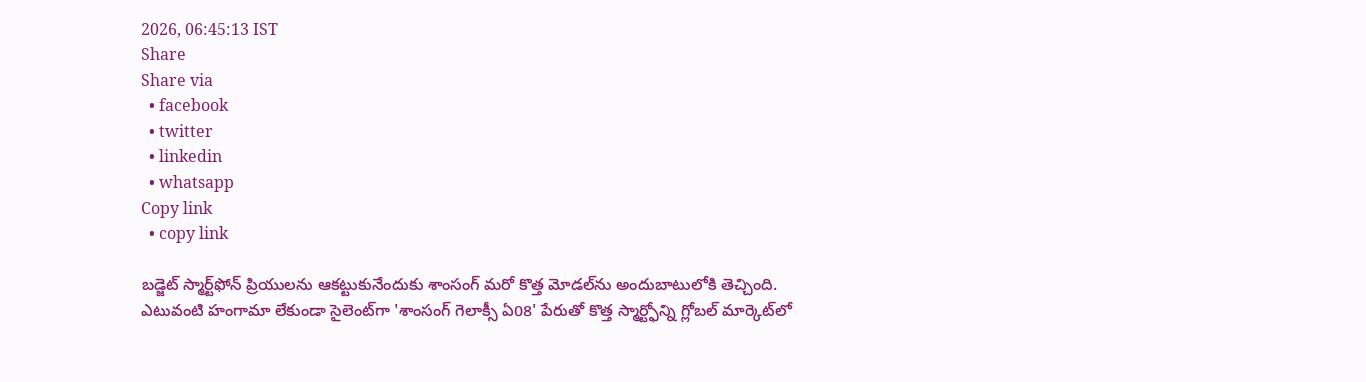2026, 06:45:13 IST
Share
Share via
  • facebook
  • twitter
  • linkedin
  • whatsapp
Copy link
  • copy link

బడ్జెట్ స్మార్ట్‌ఫోన్ ప్రియులను ఆకట్టుకునేందుకు శాంసంగ్ మరో కొత్త మోడల్‌ను అందుబాటులోకి తెచ్చింది. ఎటువంటి హంగామా లేకుండా సైలెంట్‌గా 'శాంసంగ్ గెలాక్సీ ఏ08' పేరుతో కొత్త స్మార్ట్ఫోన్ని గ్లోబల్ మార్కెట్‌లో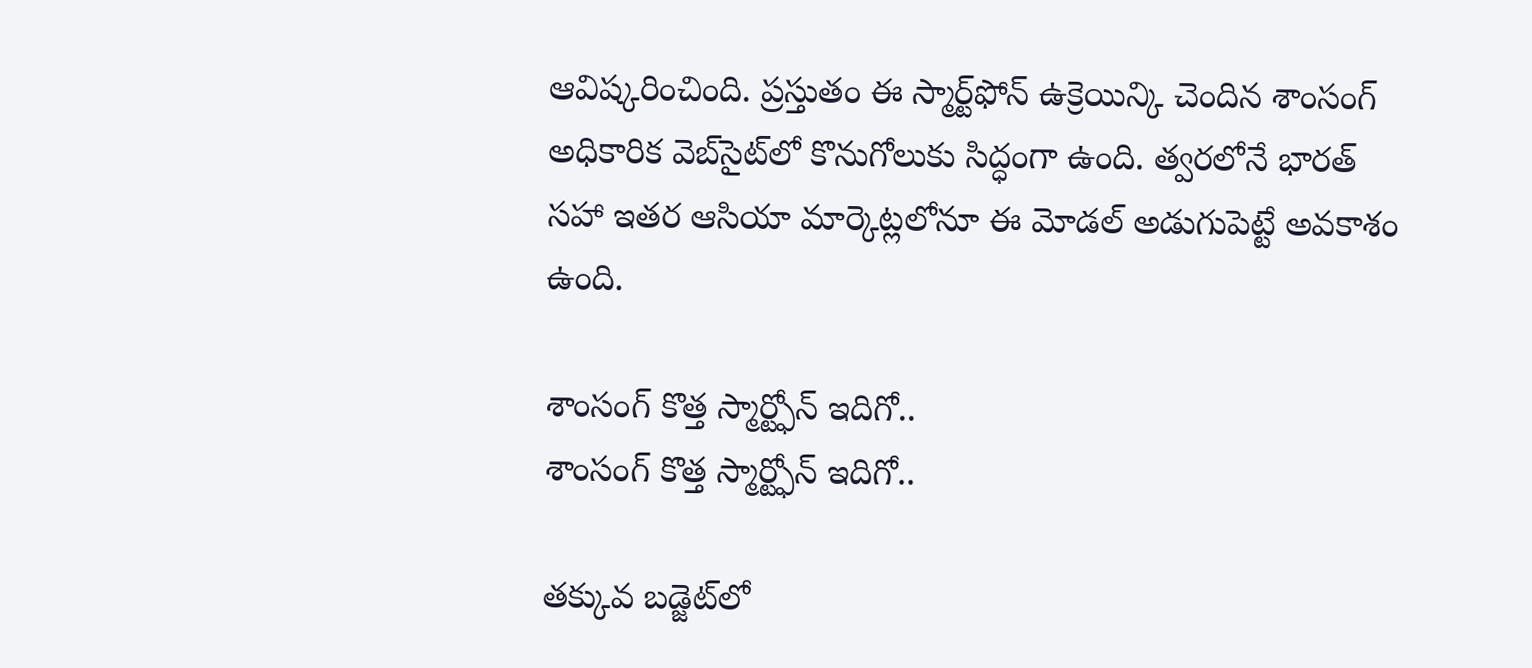ఆవిష్కరించింది. ప్రస్తుతం ఈ స్మార్ట్‌ఫోన్ ఉక్రెయిన్కి చెందిన శాంసంగ్ అధికారిక వెబ్‌సైట్‌లో కొనుగోలుకు సిద్ధంగా ఉంది. త్వరలోనే భారత్ సహా ఇతర ఆసియా మార్కెట్లలోనూ ఈ మోడల్ అడుగుపెట్టే అవకాశం ఉంది.

శాంసంగ్ కొత్త స్మార్ట్ఫోన్ ఇదిగో..
శాంసంగ్ కొత్త స్మార్ట్ఫోన్ ఇదిగో..

తక్కువ బడ్జెట్‌లో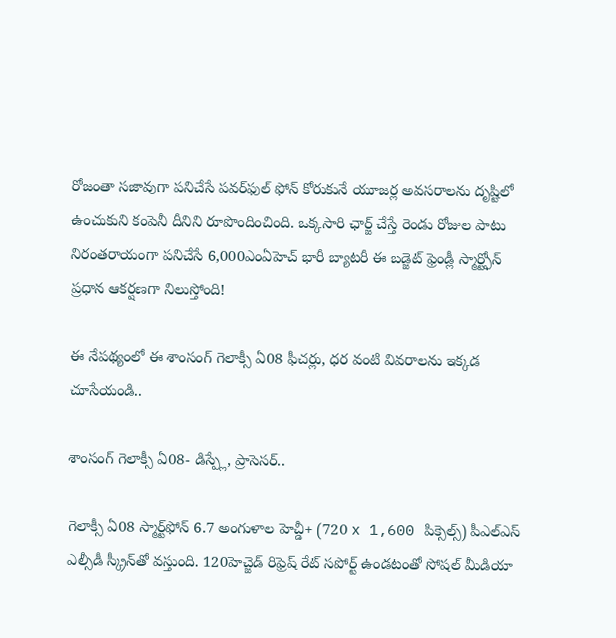రోజంతా సజావుగా పనిచేసే పవర్‌ఫుల్ ఫోన్ కోరుకునే యూజర్ల అవసరాలను దృష్టిలో ఉంచుకుని కంపెనీ దీనిని రూపొందించింది. ఒక్కసారి ఛార్జ్ చేస్తే రెండు రోజుల పాటు నిరంతరాయంగా పనిచేసే 6,000ఎంఏహెచ్ భారీ బ్యాటరీ ఈ బడ్జెట్ ఫ్రెండ్లీ స్మార్ట్ఫోన్ ప్రధాన ఆకర్షణగా నిలుస్తోంది!

ఈ నేపథ్యంలో ఈ శాంసంగ్ గెలాక్సీ ఏ08 ఫీచర్లు, ధర వంటి వివరాలను ఇక్కడ చూసేయండి..

శాంసంగ్ గెలాక్సీ ఏ08- డిస్ప్లే, ప్రాసెసర్..

గెలాక్సీ ఏ08 స్మార్ట్‌ఫోన్ 6.7 అంగుళాల హెచ్డీ+ (720 x 1,600 పిక్సెల్స్) పీఎల్ఎస్ ఎల్సీడీ స్క్రీన్‌తో వస్తుంది. 120హెచ్జెడ్ రిఫ్రెష్ రేట్ సపోర్ట్ ఉండటంతో సోషల్ మీడియా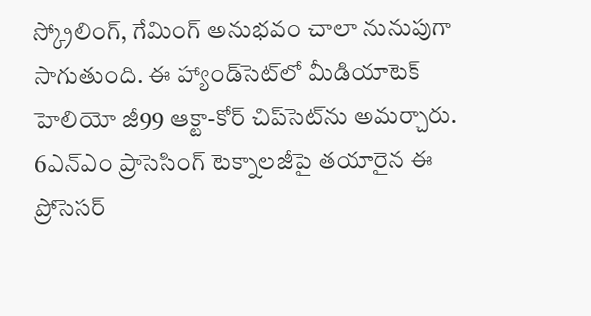స్క్రోలింగ్, గేమింగ్ అనుభవం చాలా నునుపుగా సాగుతుంది. ఈ హ్యాండ్‌సెట్‌లో మీడియాటెక్ హెలియో జీ99 ఆక్టా-కోర్ చిప్‌సెట్‌ను అమర్చారు. 6ఎన్ఎం ప్రాసెసింగ్ టెక్నాలజీపై తయారైన ఈ ప్రోసెసర్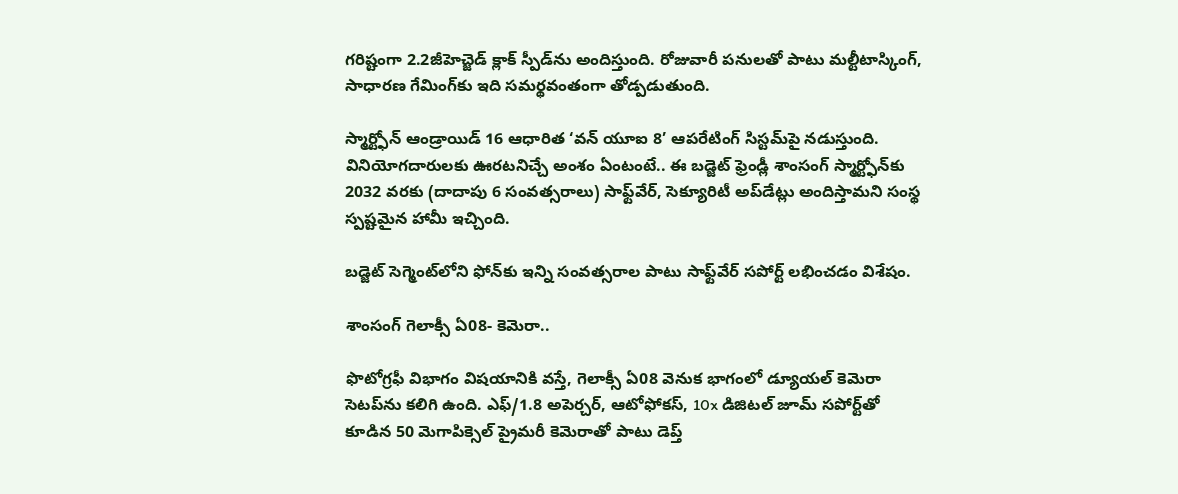గరిష్టంగా 2.2జీహెచ్జెడ్ క్లాక్ స్పీడ్‌ను అందిస్తుంది. రోజువారీ పనులతో పాటు మల్టీటాస్కింగ్, సాధారణ గేమింగ్‌కు ఇది సమర్థవంతంగా తోడ్పడుతుంది.

స్మార్ట్ఫోన్ ఆండ్రాయిడ్ 16 ఆధారిత ‘వన్ యూఐ 8’ ఆపరేటింగ్ సిస్టమ్‌పై నడుస్తుంది. వినియోగదారులకు ఊరటనిచ్చే అంశం ఏంటంటే.. ఈ బడ్జెట్ ఫ్రెండ్లీ శాంసంగ్ స్మార్ట్ఫోన్‌కు 2032 వరకు (దాదాపు 6 సంవత్సరాలు) సాఫ్ట్‌వేర్, సెక్యూరిటీ అప్‌డేట్లు అందిస్తామని సంస్థ స్పష్టమైన హామీ ఇచ్చింది.

బడ్జెట్ సెగ్మెంట్‌లోని ఫోన్‌కు ఇన్ని సంవత్సరాల పాటు సాఫ్ట్‌వేర్ సపోర్ట్ లభించడం విశేషం.

శాంసంగ్ గెలాక్సీ ఏ08- కెమెరా..

ఫొటోగ్రఫీ విభాగం విషయానికి వస్తే, గెలాక్సీ ఏ08 వెనుక భాగంలో డ్యూయల్ కెమెరా సెటప్‌ను కలిగి ఉంది. ఎఫ్/1.8 అపెర్చర్, ఆటోఫోకస్, 10x డిజిటల్ జూమ్ సపోర్ట్‌తో కూడిన 50 మెగాపిక్సెల్ ప్రైమరీ కెమెరాతో పాటు డెప్త్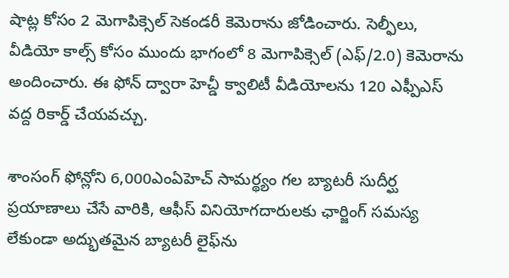షాట్ల కోసం 2 మెగాపిక్సెల్ సెకండరీ కెమెరాను జోడించారు. సెల్ఫీలు, వీడియో కాల్స్ కోసం ముందు భాగంలో 8 మెగాపిక్సెల్ (ఎఫ్/2.0) కెమెరాను అందించారు. ఈ ఫోన్ ద్వారా హెచ్డీ క్వాలిటీ వీడియోలను 120 ఎఫ్పీఎస్ వద్ద రికార్డ్ చేయవచ్చు.

శాంసంగ్ ఫోన్లోని 6,000ఎంఏహెచ్ సామర్థ్యం గల బ్యాటరీ సుదీర్ఘ ప్రయాణాలు చేసే వారికి, ఆఫీస్ వినియోగదారులకు ఛార్జింగ్ సమస్య లేకుండా అద్భుతమైన బ్యాటరీ లైఫ్‌ను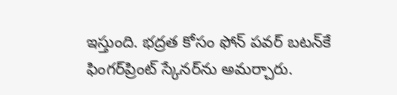ఇస్తుంది. భద్రత కోసం ఫోన్ పవర్ బటన్‌కే ఫింగర్‌ప్రింట్ స్కేనర్‌ను అమర్చారు.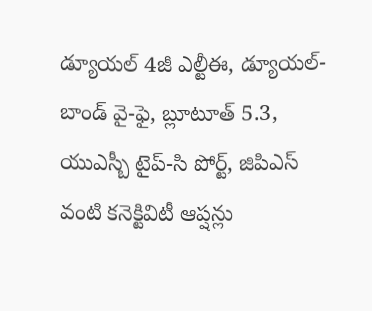డ్యూయల్ 4జీ ఎల్టీఈ, డ్యూయల్-బాండ్ వై-ఫై, బ్లూటూత్ 5.3, యుఎస్బీ టైప్-సి పోర్ట్, జిపిఎస్ వంటి కనెక్టివిటీ ఆప్షన్లు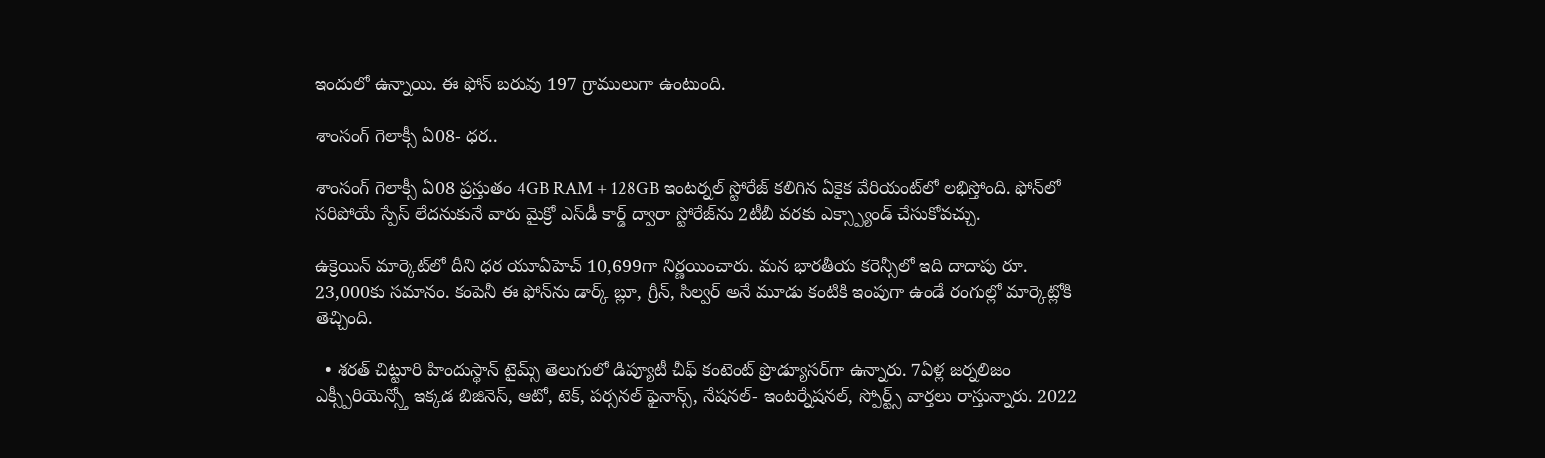ఇందులో ఉన్నాయి. ఈ ఫోన్ బరువు 197 గ్రాములుగా ఉంటుంది.

శాంసంగ్ గెలాక్సీ ఏ08- ధర..

శాంసంగ్ గెలాక్సీ ఏ08 ప్రస్తుతం 4GB RAM + 128GB ఇంటర్నల్ స్టోరేజ్ కలిగిన ఏకైక వేరియంట్‌లో లభిస్తోంది. ఫోన్‌లో సరిపోయే స్పేస్ లేదనుకునే వారు మైక్రో ఎస్‌డీ కార్డ్ ద్వారా స్టోరేజ్‌ను 2టీబీ వరకు ఎక్స్ప్యాండ్ చేసుకోవచ్చు.

ఉక్రెయిన్ మార్కెట్‌లో దీని ధర యూఏహెచ్ 10,699గా నిర్ణయించారు. మన భారతీయ కరెన్సీలో ఇది దాదాపు రూ. 23,000కు సమానం. కంపెనీ ఈ ఫోన్‌ను డార్క్ బ్లూ, గ్రీన్, సిల్వర్ అనే మూడు కంటికి ఇంపుగా ఉండే రంగుల్లో మార్కెట్లోకి తెచ్చింది.

  • శరత్ చిట్టూరి హిందుస్థాన్ టైమ్స్ తెలుగులో డిప్యూటీ చీఫ్ కంటెంట్ ప్రొడ్యూసర్‌గా ఉన్నారు. 7ఏళ్ల జర్నలిజం ఎక్స్పీరియెన్స్తో ఇక్కడ బిజినెస్, ఆటో, టెక్, పర్సనల్ ఫైనాన్స్, నేషనల్- ఇంటర్నేషనల్, స్పోర్ట్స్ వార్తలు రాస్తున్నారు. 2022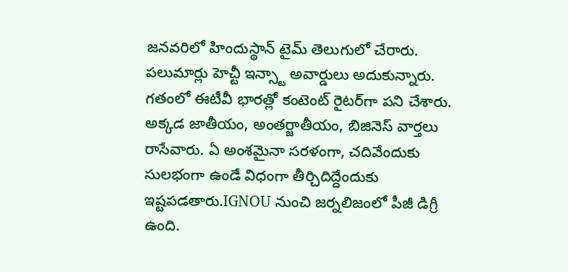జనవరిలో హిందుస్థాన్ టైమ్ తెలుగులో చేరారు. పలుమార్లు హెచ్టీ ఇన్స్టా అవార్డులు అదుకున్నారు. గతంలో ఈటీవీ భారత్లో కంటెంట్ రైటర్‌గా పని చేశారు. అక్కడ జాతీయం, అంతర్జాతీయం, బిజినెస్ వార్తలు రాసేవారు. ఏ అంశమైనా సరళంగా, చదివేందుకు సులభంగా ఉండే విధంగా తీర్చిదిద్దేందుకు ఇష్టపడతారు.IGNOU నుంచి జర్నలిజంలో పీజీ డిగ్రీ ఉంది.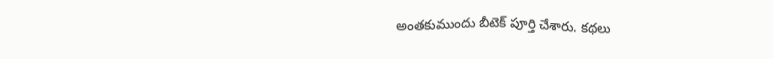అంతకుముందు బీటెక్ పూర్తి చేశారు. కథలు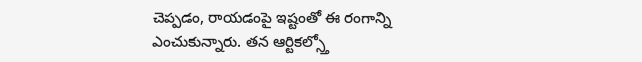చెప్పడం, రాయడంపై ఇష్టంతో ఈ రంగాన్ని ఎంచుకున్నారు. తన ఆర్టికల్స్తో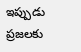ఇప్పుడు ప్రజలకు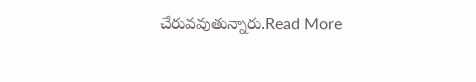చేరువవుతున్నారు.Read More